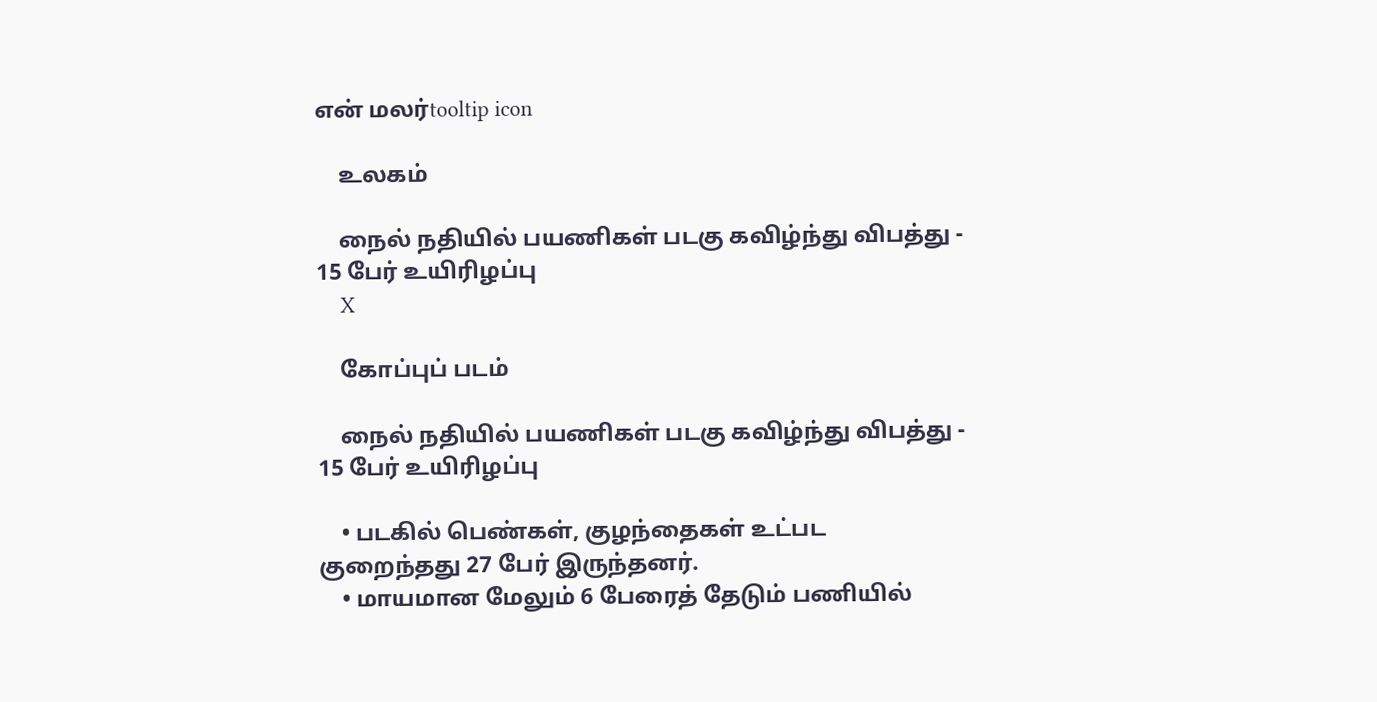என் மலர்tooltip icon

    உலகம்

    நைல் நதியில் பயணிகள் படகு கவிழ்ந்து விபத்து - 15 பேர் உயிரிழப்பு
    X

    கோப்புப் படம்

    நைல் நதியில் பயணிகள் படகு கவிழ்ந்து விபத்து - 15 பேர் உயிரிழப்பு

    • படகில் பெண்கள், குழந்தைகள் உட்பட குறைந்தது 27 பேர் இருந்தனர்.
    • மாயமான மேலும் 6 பேரைத் தேடும் பணியில்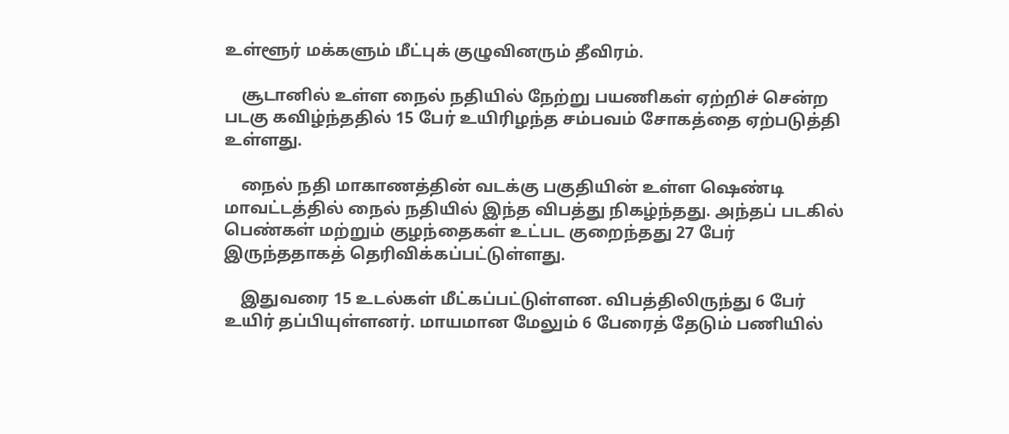உள்ளூர் மக்களும் மீட்புக் குழுவினரும் தீவிரம்.

    சூடானில் உள்ள நைல் நதியில் நேற்று பயணிகள் ஏற்றிச் சென்ற படகு கவிழ்ந்ததில் 15 பேர் உயிரிழந்த சம்பவம் சோகத்தை ஏற்படுத்தி உள்ளது.

    நைல் நதி மாகாணத்தின் வடக்கு பகுதியின் உள்ள ஷெண்டி மாவட்டத்தில் நைல் நதியில் இந்த விபத்து நிகழ்ந்தது. அந்தப் படகில் பெண்கள் மற்றும் குழந்தைகள் உட்பட குறைந்தது 27 பேர் இருந்ததாகத் தெரிவிக்கப்பட்டுள்ளது.

    இதுவரை 15 உடல்கள் மீட்கப்பட்டுள்ளன. விபத்திலிருந்து 6 பேர் உயிர் தப்பியுள்ளனர். மாயமான மேலும் 6 பேரைத் தேடும் பணியில்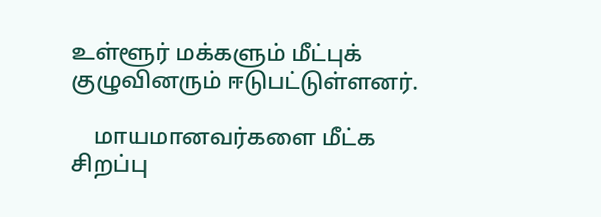உள்ளூர் மக்களும் மீட்புக் குழுவினரும் ஈடுபட்டுள்ளனர்.

    மாயமானவர்களை மீட்க சிறப்பு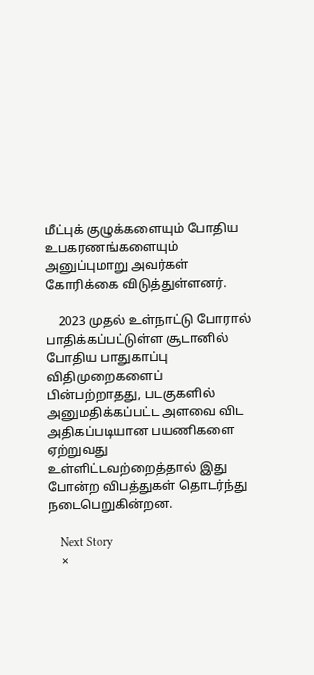மீட்புக் குழுக்களையும் போதிய உபகரணங்களையும் அனுப்புமாறு அவர்கள் கோரிக்கை விடுத்துள்ளனர்.

    2023 முதல் உள்நாட்டு போரால் பாதிக்கப்பட்டுள்ள சூடானில் போதிய பாதுகாப்பு விதிமுறைகளைப் பின்பற்றாதது, படகுகளில் அனுமதிக்கப்பட்ட அளவை விட அதிகப்படியான பயணிகளை ஏற்றுவது உள்ளிட்டவற்றைத்தால் இது போன்ற விபத்துகள் தொடர்ந்து நடைபெறுகின்றன.

    Next Story
    ×